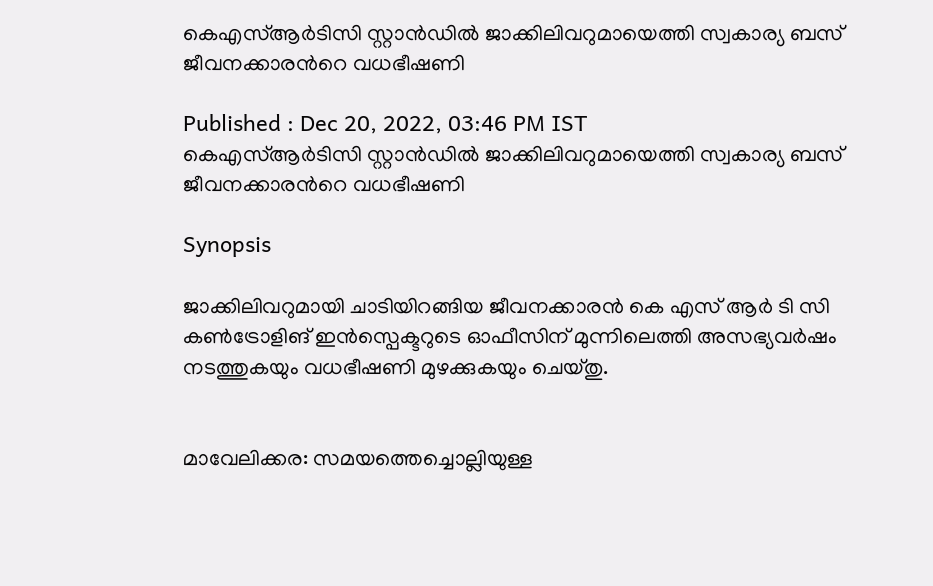കെഎസ്ആർടിസി സ്റ്റാൻഡിൽ ജാക്കിലിവറുമായെത്തി സ്വകാര്യ ബസ് ജീവനക്കാരന്‍റെ വധഭീഷണി

Published : Dec 20, 2022, 03:46 PM IST
കെഎസ്ആർടിസി സ്റ്റാൻഡിൽ ജാക്കിലിവറുമായെത്തി സ്വകാര്യ ബസ് ജീവനക്കാരന്‍റെ വധഭീഷണി

Synopsis

ജാക്കിലിവറുമായി ചാടിയിറങ്ങിയ ജീവനക്കാരൻ കെ എസ് ആർ ടി സി കൺട്രോളിങ് ഇൻസ്പെക്ടറുടെ ഓഫീസിന് മുന്നിലെത്തി അസഭ്യവർഷം നടത്തുകയും വധഭീഷണി മുഴക്കുകയും ചെയ്തു.


മാവേലിക്കര: സമയത്തെച്ചൊല്ലിയുള്ള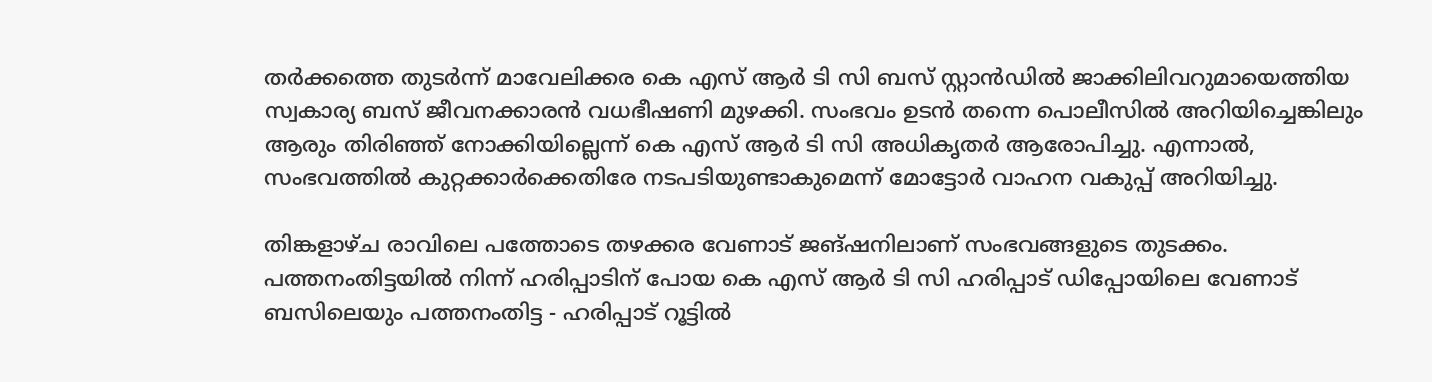തർക്കത്തെ തുടർന്ന് മാവേലിക്കര കെ എസ് ആർ ടി സി ബസ് സ്റ്റാൻഡിൽ ജാക്കിലിവറുമായെത്തിയ സ്വകാര്യ ബസ് ജീവനക്കാരന്‍ വധഭീഷണി മുഴക്കി. സംഭവം ഉടൻ തന്നെ പൊലീസിൽ അറിയിച്ചെങ്കിലും ആരും തിരിഞ്ഞ് നോക്കിയില്ലെന്ന് കെ എസ് ആർ ടി സി അധികൃതർ ആരോപിച്ചു. എന്നാല്‍, സംഭവത്തിൽ കുറ്റക്കാർക്കെതിരേ നടപടിയുണ്ടാകുമെന്ന് മോട്ടോർ വാഹന വകുപ്പ് അറിയിച്ചു.

തിങ്കളാഴ്ച രാവിലെ പത്തോടെ തഴക്കര വേണാട് ജങ്ഷനിലാണ് സംഭവങ്ങളുടെ തുടക്കം. പത്തനംതിട്ടയില്‍ നിന്ന് ഹരിപ്പാടിന് പോയ കെ എസ് ആര്‍ ടി സി ഹരിപ്പാട് ഡിപ്പോയിലെ വേണാട് ബസിലെയും പത്തനംതിട്ട - ഹരിപ്പാട് റൂട്ടിൽ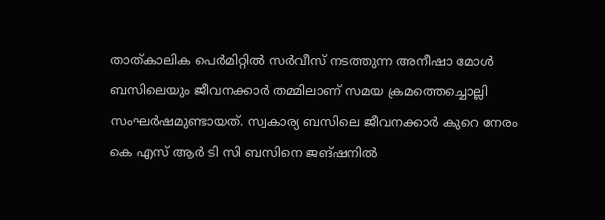താത്കാലിക പെർമിറ്റിൽ സർവീസ് നടത്തുന്ന അനീഷാ മോൾ ബസിലെയും ജീവനക്കാർ തമ്മിലാണ് സമയ ക്രമത്തെച്ചൊല്ലി സംഘർഷമുണ്ടായത്. സ്വകാര്യ ബസിലെ ജീവനക്കാർ കുറെ നേരം കെ എസ് ആർ ടി സി ബസിനെ ജങ്ഷനിൽ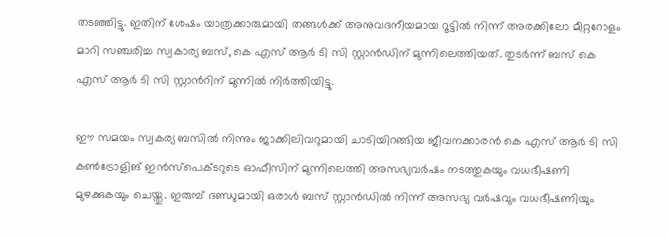തടഞ്ഞിട്ടു. ഇതിന് ശേഷം യാത്രക്കാരുമായി തങ്ങൾക്ക് അനുവദനീയമായ റൂട്ടിൽ നിന്ന് അരക്കിലോ മീറ്ററോളം മാറി സഞ്ചരിച്ച സ്വകാര്യ ബസ്, കെ എസ് ആർ ടി സി സ്റ്റാൻഡിന് മുന്നിലെത്തിയത്. തുടര്‍ന്ന് ബസ് കെ എസ് ആര്‍ ടി സി സ്റ്റാന്‍റിന് മുന്നില്‍ നിര്‍ത്തിയിട്ടു.

ഈ സമയം സ്വകര്യ ബസില്‍ നിന്നും ജാക്കിലിവറുമായി ചാടിയിറങ്ങിയ ജീവനക്കാരൻ കെ എസ് ആർ ടി സി കൺട്രോളിങ് ഇൻസ്പെക്ടറുടെ ഓഫീസിന് മുന്നിലെത്തി അസഭ്യവർഷം നടത്തുകയും വധഭീഷണി മുഴക്കുകയും ചെയ്തു. ഇരുമ്പ് ദണ്ഡുമായി ഒരാള്‍ ബസ് സ്റ്റാൻഡിൽ നിന്ന് അസഭ്യ വര്‍ഷവും വധഭീഷണിയും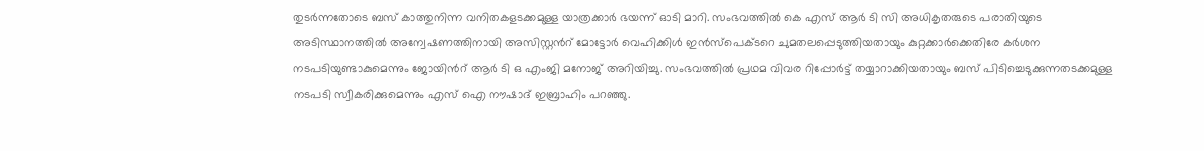തുടര്‍ന്നതോടെ ബസ് കാത്തുനിന്ന വനിതകളടക്കമുള്ള യാത്രക്കാർ ഭയന്ന് ഓടി മാറി. സംഭവത്തിൽ കെ എസ് ആർ ടി സി അധികൃതരുടെ പരാതിയുടെ അടിസ്ഥാനത്തിൽ അന്വേഷണത്തിനായി അസിസ്റ്റന്‍റ് മോട്ടോർ വെഹിക്കിൾ ഇൻസ്പെക്ടറെ ചുമതലപ്പെടുത്തിയതായും കുറ്റക്കാർക്കെതിരേ കർശന നടപടിയുണ്ടാകുമെന്നും ജോയിന്‍റ് ആർ ടി ഒ എംജി മനോജ് അറിയിച്ചു. സംഭവത്തിൽ പ്രഥമ വിവര റിപ്പോർട്ട് തയ്യാറാക്കിയതായും ബസ് പിടിച്ചെടുക്കുന്നതടക്കമുള്ള നടപടി സ്വീകരിക്കുമെന്നും എസ് ഐ നൗഷാദ് ഇബ്രാഹിം പറഞ്ഞു.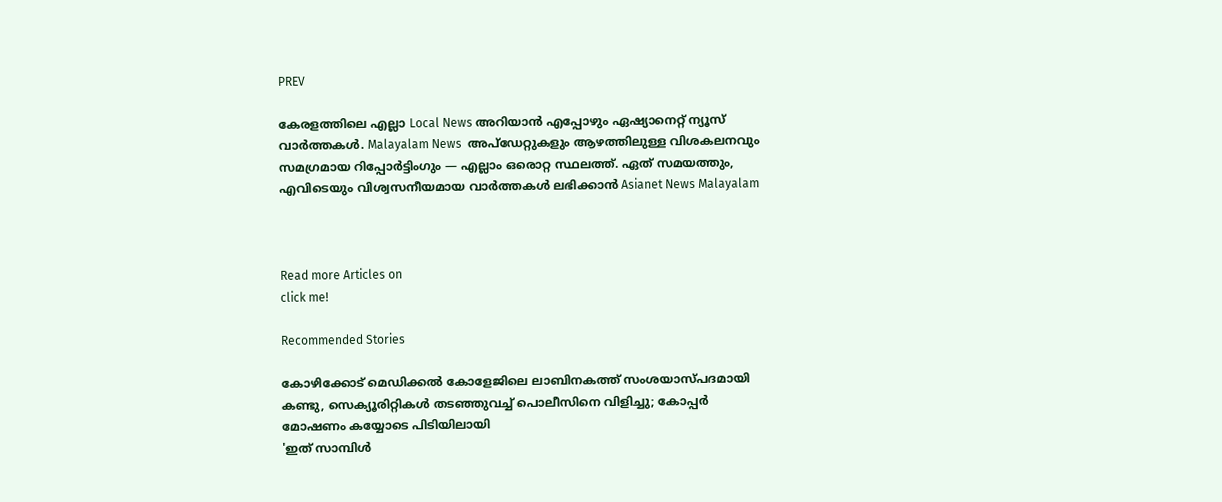PREV

കേരളത്തിലെ എല്ലാ Local News അറിയാൻ എപ്പോഴും ഏഷ്യാനെറ്റ് ന്യൂസ് വാർത്തകൾ. Malayalam News  അപ്‌ഡേറ്റുകളും ആഴത്തിലുള്ള വിശകലനവും സമഗ്രമായ റിപ്പോർട്ടിംഗും — എല്ലാം ഒരൊറ്റ സ്ഥലത്ത്. ഏത് സമയത്തും, എവിടെയും വിശ്വസനീയമായ വാർത്തകൾ ലഭിക്കാൻ Asianet News Malayalam



Read more Articles on
click me!

Recommended Stories

കോഴിക്കോട് മെഡിക്കൽ കോളേജിലെ ലാബിനകത്ത് സംശയാസ്പദമായി കണ്ടു, സെക്യൂരിറ്റികൾ തടഞ്ഞുവച്ച് പൊലീസിനെ വിളിച്ചു; കോപ്പർ മോഷണം കയ്യോടെ പിടിയിലായി
'ഇത് സാമ്പിൾ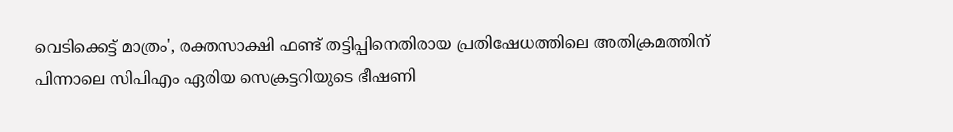വെടിക്കെട്ട് മാത്രം', രക്തസാക്ഷി ഫണ്ട് തട്ടിപ്പിനെതിരായ പ്രതിഷേധത്തിലെ അതിക്രമത്തിന് പിന്നാലെ സിപിഎം ഏരിയ സെക്രട്ടറിയുടെ ഭീഷണി